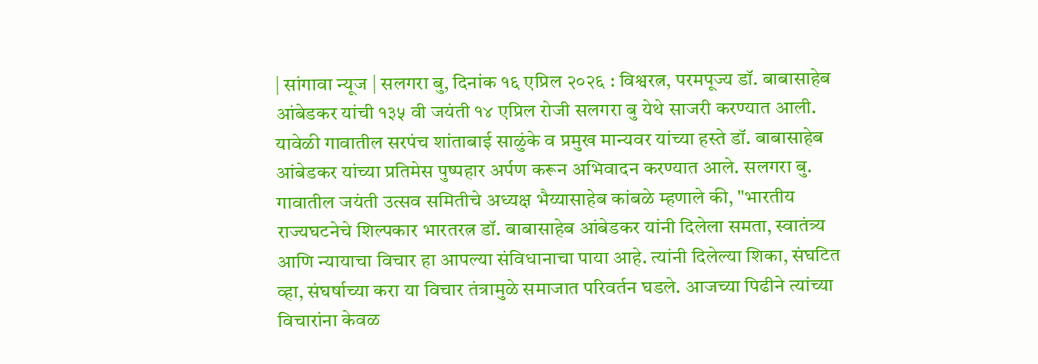| सांगावा न्यूज | सलगरा बु, दिनांक १६ एप्रिल २०२६ : विश्वरत्न, परमपूज्य डॉ. बाबासाहेब आंबेडकर यांची १३५ वी जयंती १४ एप्रिल रोजी सलगरा बु येथे साजरी करण्यात आली. यावेळी गावातील सरपंच शांताबाई साळुंके व प्रमुख मान्यवर यांच्या हस्ते डॉ. बाबासाहेब आंबेडकर यांच्या प्रतिमेस पुष्पहार अर्पण करून अभिवादन करण्यात आले. सलगरा बु. गावातील जयंती उत्सव समितीचे अध्यक्ष भैय्यासाहेब कांबळे म्हणाले की, "भारतीय राज्यघटनेचे शिल्पकार भारतरत्न डॉ. बाबासाहेब आंबेडकर यांनी दिलेला समता, स्वातंत्र्य आणि न्यायाचा विचार हा आपल्या संविधानाचा पाया आहे. त्यांनी दिलेल्या शिका, संघटित व्हा, संघर्षाच्या करा या विचार तंत्रामुळे समाजात परिवर्तन घडले. आजच्या पिढीने त्यांच्या विचारांना केवळ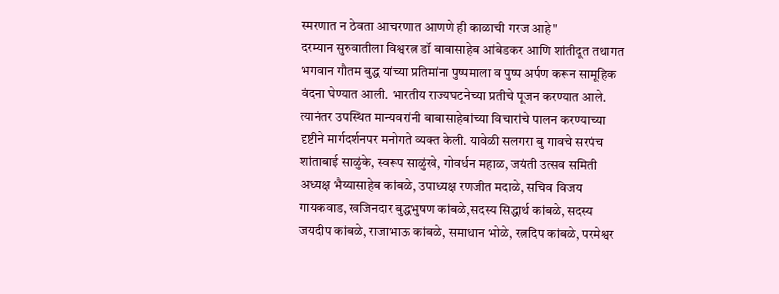स्मरणात न ठेवता आचरणात आणणे ही काळाची गरज आहे"
दरम्यान सुरुवातीला विश्वरत्न डॉ बाबासाहेब आंबेडकर आणि शांतीदूत तथागत भगवान गौतम बुद्ध यांच्या प्रतिमांना पुष्पमाला व पुष्प अर्पण करून सामूहिक वंदना घेण्यात आली. भारतीय राज्यघटनेच्या प्रतीचे पूजन करण्यात आले. त्यानंतर उपस्थित मान्यवरांनी बाबासाहेबांच्या विचारांचे पालन करण्याच्या दृष्टीने मार्गदर्शनपर मनोगते व्यक्त केली. यावेळी सलगरा बु गावचे सरपंच शांताबाई साळुंके, स्वरूप साळुंखे, गोवर्धन महाळ, जयंती उत्सव समिती अध्यक्ष भैय्यासाहेब कांबळे, उपाध्यक्ष रणजीत मदाळे, सचिव विजय गायकवाड, खजिनदार बुद्धभुषण कांबळे,सदस्य सिद्धार्थ कांबळे, सदस्य जयदीप कांबळे, राजाभाऊ कांबळे, समाधान भोळे, रत्नदिप कांबळे, परमेश्वर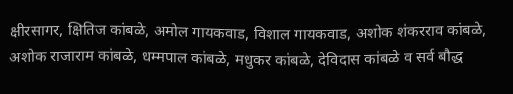क्षीरसागर, क्षितिज कांबळे, अमोल गायकवाड, विशाल गायकवाड, अशोक शंकरराव कांबळे, अशोक राजाराम कांबळे, धम्मपाल कांबळे, मधुकर कांबळे, देविदास कांबळे व सर्व बौद्ध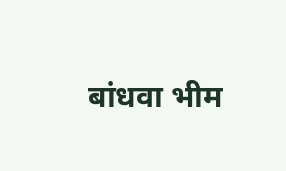बांधवा भीम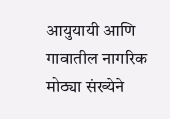आयुयायी आणि गावातील नागरिक मोठ्या संख्येने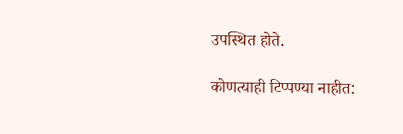उपस्थित होते.

कोणत्याही टिप्पण्या नाहीत: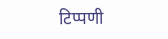टिप्पणी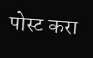पोस्ट करा